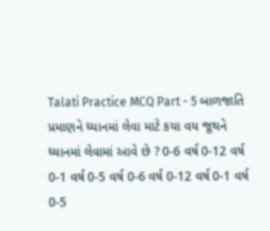Talati Practice MCQ Part - 5 બાળજાતિ પ્રમાણને ધ્યાનમાં લેવા માટે કયા વય જૂથને ધ્યાનમાં લેવામાં આવે છે ? 0-6 વર્ષ 0-12 વર્ષ 0-1 વર્ષ 0-5 વર્ષ 0-6 વર્ષ 0-12 વર્ષ 0-1 વર્ષ 0-5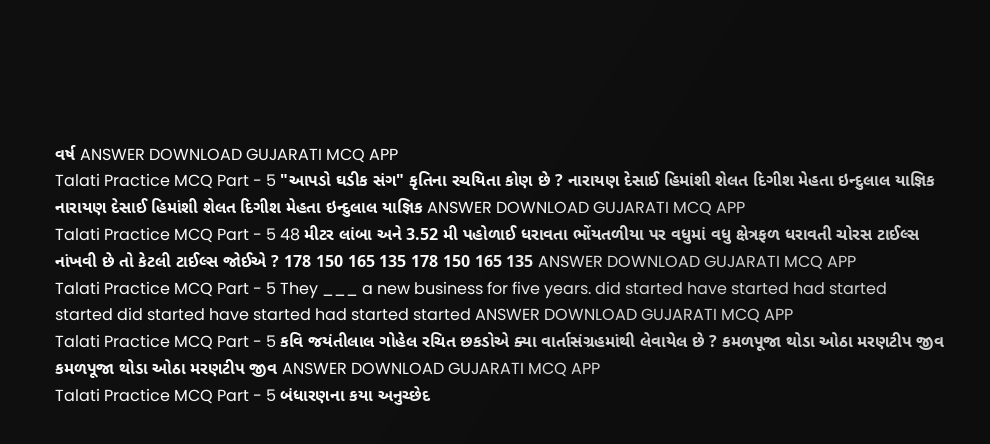વર્ષ ANSWER DOWNLOAD GUJARATI MCQ APP
Talati Practice MCQ Part - 5 "આપડો ઘડીક સંગ" કૃતિના રચયિતા કોણ છે ? નારાયણ દેસાઈ હિમાંશી શેલત દિગીશ મેહતા ઇન્દુલાલ યાજ્ઞિક નારાયણ દેસાઈ હિમાંશી શેલત દિગીશ મેહતા ઇન્દુલાલ યાજ્ઞિક ANSWER DOWNLOAD GUJARATI MCQ APP
Talati Practice MCQ Part - 5 48 મીટર લાંબા અને 3.52 મી પહોળાઈ ધરાવતા ભોંયતળીયા પર વધુમાં વધુ ક્ષેત્રફળ ધરાવતી ચોરસ ટાઈલ્સ નાંખવી છે તો કેટલી ટાઈલ્સ જોઈએ ? 178 150 165 135 178 150 165 135 ANSWER DOWNLOAD GUJARATI MCQ APP
Talati Practice MCQ Part - 5 They ___ a new business for five years. did started have started had started started did started have started had started started ANSWER DOWNLOAD GUJARATI MCQ APP
Talati Practice MCQ Part - 5 કવિ જયંતીલાલ ગોહેલ રચિત છકડોએ ક્યા વાર્તાસંગ્રહમાંથી લેવાયેલ છે ? કમળપૂજા થોડા ઓઠા મરણટીપ જીવ કમળપૂજા થોડા ઓઠા મરણટીપ જીવ ANSWER DOWNLOAD GUJARATI MCQ APP
Talati Practice MCQ Part - 5 બંધારણના કયા અનુચ્છેદ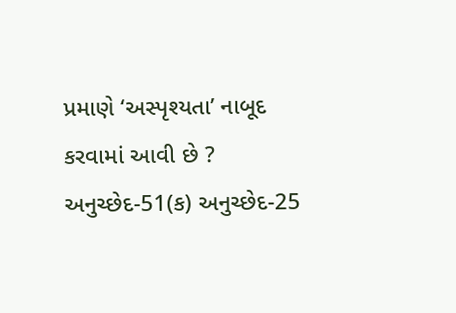પ્રમાણે ‘અસ્પૃશ્યતા’ નાબૂદ કરવામાં આવી છે ? અનુચ્છેદ-51(ક) અનુચ્છેદ-25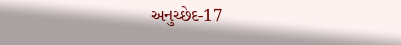અનુચ્છેદ-17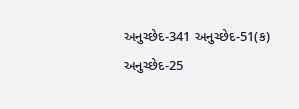અનુચ્છેદ-341 અનુચ્છેદ-51(ક) અનુચ્છેદ-25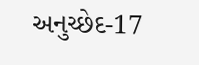અનુચ્છેદ-17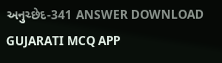અનુચ્છેદ-341 ANSWER DOWNLOAD GUJARATI MCQ APP